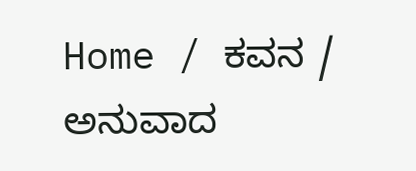Home / ಕವನ / ಅನುವಾದ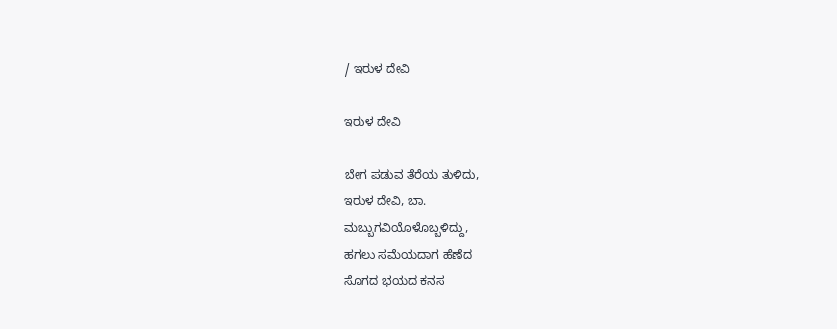/ ಇರುಳ ದೇವಿ

ಇರುಳ ದೇವಿ

ಬೇಗ ಪಡುವ ತೆರೆಯ ತುಳಿದು,
ಇರುಳ ದೇವಿ, ಬಾ.
ಮಬ್ಬುಗವಿಯೊಳೊಬ್ಬಳಿದ್ದು,
ಹಗಲು ಸಮೆಯದಾಗ ಹೆಣೆದ
ಸೊಗದ ಭಯದ ಕನಸ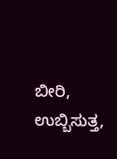ಬೀರಿ,
ಉಬ್ಬಿಸುತ್ತ,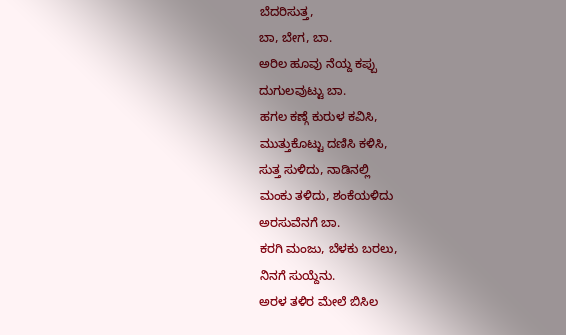ಬೆದರಿಸುತ್ತ,
ಬಾ, ಬೇಗ, ಬಾ.
ಅರಿಲ ಹೂವು ನೆಯ್ದ ಕಪ್ಪು
ದುಗುಲವುಟ್ಟು ಬಾ.
ಹಗಲ ಕಣ್ಗೆ ಕುರುಳ ಕವಿಸಿ,
ಮುತ್ತುಕೊಟ್ಟು ದಣಿಸಿ ಕಳಿಸಿ,
ಸುತ್ತ ಸುಳಿದು, ನಾಡಿನಲ್ಲಿ
ಮಂಕು ತಳಿದು, ಶಂಕೆಯಳಿದು
ಅರಸುವೆನಗೆ ಬಾ.
ಕರಗಿ ಮಂಜು, ಬೆಳಕು ಬರಲು,
ನಿನಗೆ ಸುಯ್ದೆನು.
ಅರಳ ತಳಿರ ಮೇಲೆ ಬಿಸಿಲ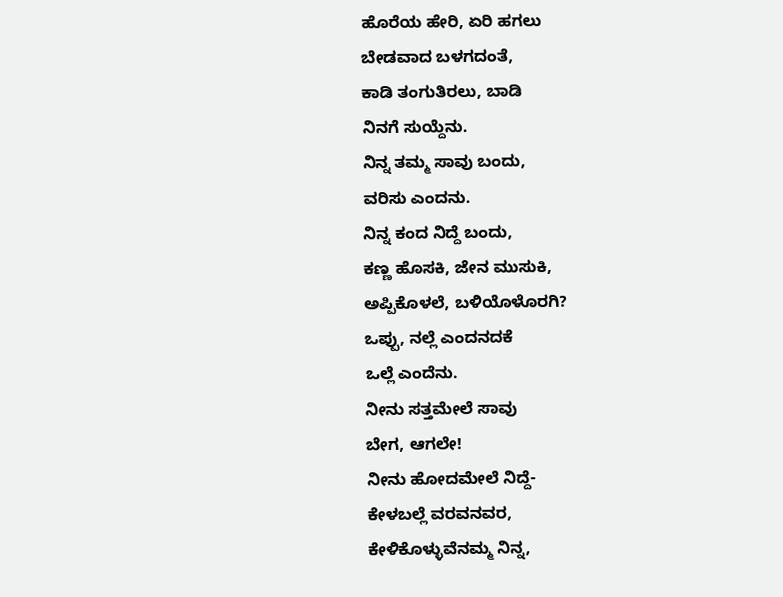ಹೊರೆಯ ಹೇರಿ, ಏರಿ ಹಗಲು
ಬೇಡವಾದ ಬಳಗದಂತೆ,
ಕಾಡಿ ತಂಗುತಿರಲು, ಬಾಡಿ
ನಿನಗೆ ಸುಯ್ದೆನು.
ನಿನ್ನ ತಮ್ಮ ಸಾವು ಬಂದು,
ವರಿಸು ಎಂದನು.
ನಿನ್ನ ಕಂದ ನಿದ್ದೆ ಬಂದು,
ಕಣ್ಣ ಹೊಸಕಿ, ಜೇನ ಮುಸುಕಿ,
ಅಪ್ಪಿಕೊಳಲೆ, ಬಳಿಯೊಳೊರಗಿ?
ಒಪ್ಪು, ನಲ್ಲೆ ಎಂದನದಕೆ
ಒಲ್ಲೆ ಎಂದೆನು.
ನೀನು ಸತ್ತಮೇಲೆ ಸಾವು
ಬೇಗ, ಆಗಲೇ!
ನೀನು ಹೋದಮೇಲೆ ನಿದ್ದೆ-
ಕೇಳಬಲ್ಲೆ ವರವನವರ,
ಕೇಳಿಕೊಳ್ಳುವೆನಮ್ಮ ನಿನ್ನ,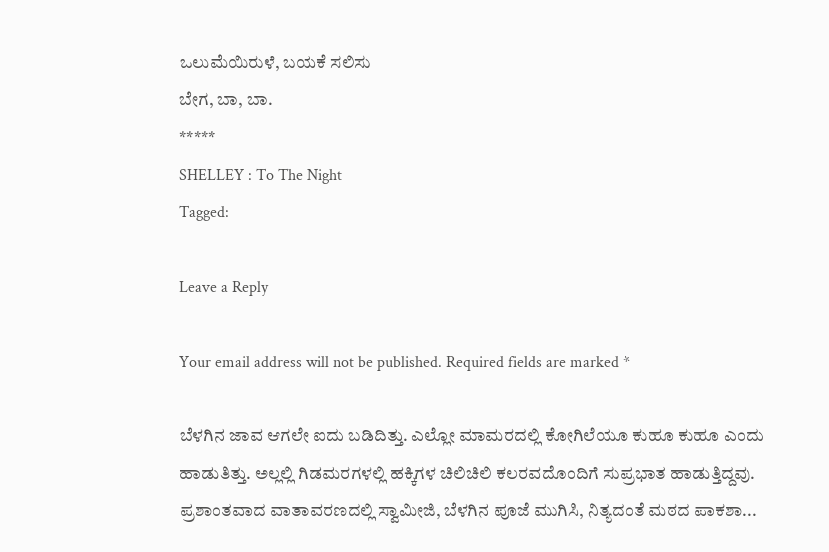ಒಲುಮೆಯಿರುಳೆ, ಬಯಕೆ ಸಲಿಸು
ಬೇಗ, ಬಾ, ಬಾ.
*****
SHELLEY : To The Night
Tagged:

Leave a Reply

Your email address will not be published. Required fields are marked *

ಬೆಳಗಿನ ಜಾವ ಆಗಲೇ ಐದು ಬಡಿದಿತ್ತು. ಎಲ್ಲೋ ಮಾಮರದಲ್ಲಿ ಕೋಗಿಲೆಯೂ ಕುಹೂ ಕುಹೂ ಎಂದು ಹಾಡುತಿತ್ತು. ಅಲ್ಲಲ್ಲಿ ಗಿಡಮರಗಳಲ್ಲಿ ಹಕ್ಕಿಗಳ ಚಿಲಿಚಿಲಿ ಕಲರವದೊಂದಿಗೆ ಸುಪ್ರಭಾತ ಹಾಡುತ್ತಿದ್ದವು. ಪ್ರಶಾಂತವಾದ ವಾತಾವರಣದಲ್ಲಿ ಸ್ವಾಮೀಜಿ, ಬೆಳಗಿನ ಪೂಜೆ ಮುಗಿಸಿ, ನಿತ್ಯದಂತೆ ಮಠದ ಪಾಕಶಾ...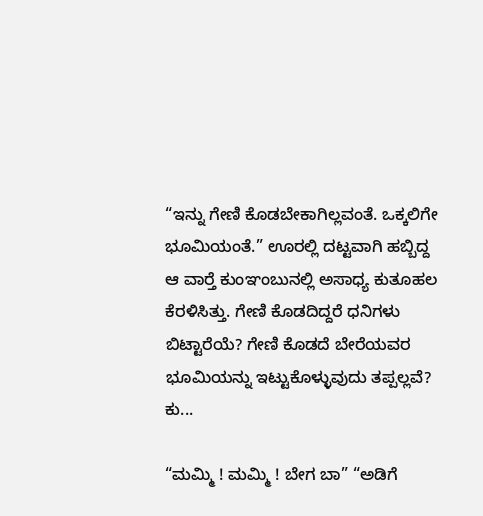“ಇನ್ನು ಗೇಣಿ ಕೊಡಬೇಕಾಗಿಲ್ಲವಂತೆ. ಒಕ್ಕಲಿಗೇ ಭೂಮಿಯಂತೆ.” ಊರಲ್ಲಿ ದಟ್ಟವಾಗಿ ಹಬ್ಬಿದ್ದ ಆ ವಾರ್‍ತೆ ಕುಂಞಂಬುನಲ್ಲಿ ಅಸಾಧ್ಯ ಕುತೂಹಲ ಕೆರಳಿಸಿತ್ತು. ಗೇಣಿ ಕೊಡದಿದ್ದರೆ ಧನಿಗಳು ಬಿಟ್ಟಾರೆಯೆ? ಗೇಣಿ ಕೊಡದೆ ಬೇರೆಯವರ ಭೂಮಿಯನ್ನು ಇಟ್ಟುಕೊಳ್ಳುವುದು ತಪ್ಪಲ್ಲವೆ? ಕು...

“ಮಮ್ಮಿ ! ಮಮ್ಮಿ ! ಬೇಗ ಬಾ” “ಅಡಿಗೆ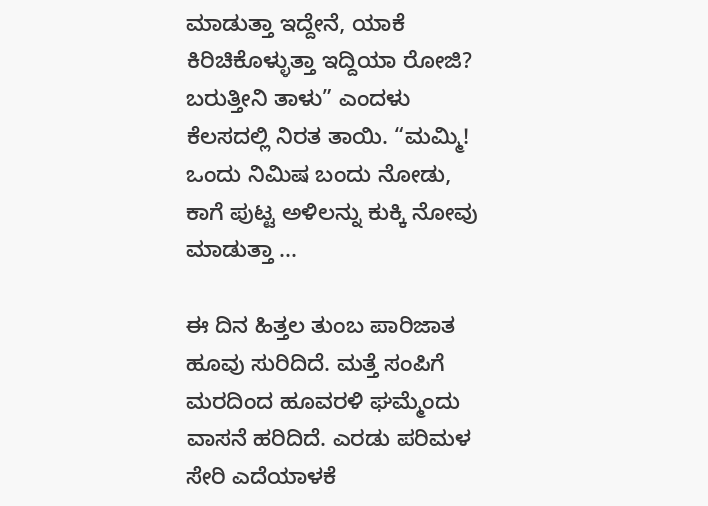ಮಾಡುತ್ತಾ ಇದ್ದೇನೆ, ಯಾಕೆ ಕಿರಿಚಿಕೊಳ್ಳುತ್ತಾ ಇದ್ದಿಯಾ ರೋಜಿ? ಬರುತ್ತೀನಿ ತಾಳು” ಎಂದಳು ಕೆಲಸದಲ್ಲಿ ನಿರತ ತಾಯಿ. “ಮಮ್ಮಿ! ಒಂದು ನಿಮಿಷ ಬಂದು ನೋಡು, ಕಾಗೆ ಪುಟ್ಟ ಅಳಿಲನ್ನು ಕುಕ್ಕಿ ನೋವು ಮಾಡುತ್ತಾ ...

ಈ ದಿನ ಹಿತ್ತಲ ತುಂಬ ಪಾರಿಜಾತ ಹೂವು ಸುರಿದಿದೆ. ಮತ್ತೆ ಸಂಪಿಗೆ ಮರದಿಂದ ಹೂವರಳಿ ಘಮ್ಮೆಂದು ವಾಸನೆ ಹರಿದಿದೆ. ಎರಡು ಪರಿಮಳ ಸೇರಿ ಎದೆಯಾಳಕೆ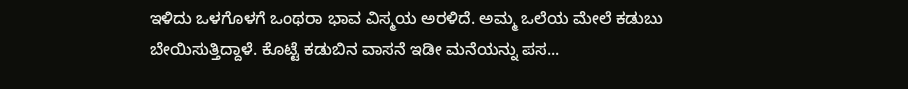ಇಳಿದು ಒಳಗೊಳಗೆ ಒಂಥರಾ ಭಾವ ವಿಸ್ಮಯ ಅರಳಿದೆ. ಅಮ್ಮ ಒಲೆಯ ಮೇಲೆ ಕಡುಬು ಬೇಯಿಸುತ್ತಿದ್ದಾಳೆ. ಕೊಟ್ಟೆ ಕಡುಬಿನ ವಾಸನೆ ಇಡೀ ಮನೆಯನ್ನು ಪಸ...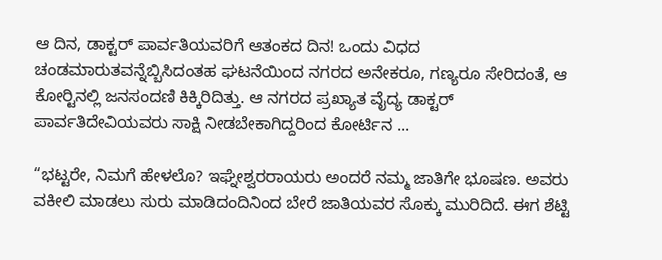ಆ ದಿನ, ಡಾಕ್ಟರ್ ಪಾರ್ವತಿಯವರಿಗೆ ಆತಂಕದ ದಿನ! ಒಂದು ವಿಧದ ಚಂಡಮಾರುತವನ್ನೆಬ್ಬಿಸಿದಂತಹ ಘಟನೆಯಿಂದ ನಗರದ ಅನೇಕರೂ, ಗಣ್ಯರೂ ಸೇರಿದಂತೆ, ಆ ಕೋರ್‍ಟಿನಲ್ಲಿ ಜನಸಂದಣಿ ಕಿಕ್ಕಿರಿದಿತ್ತು. ಆ ನಗರದ ಪ್ರಖ್ಯಾತ ವೈದ್ಯ ಡಾಕ್ಟರ್ ಪಾರ್ವತಿದೇವಿಯವರು ಸಾಕ್ಷಿ ನೀಡಬೇಕಾಗಿದ್ದರಿಂದ ಕೋರ್ಟಿನ ...

“ಭಟ್ಟರೇ, ನಿಮಗೆ ಹೇಳಲೊ? ಇಘ್ನೇಶ್ವರರಾಯರು ಅಂದರೆ ನಮ್ಮ ಜಾತಿಗೇ ಭೂಷಣ. ಅವರು ವಕೀಲಿ ಮಾಡಲು ಸುರು ಮಾಡಿದಂದಿನಿಂದ ಬೇರೆ ಜಾತಿಯವರ ಸೊಕ್ಕು ಮುರಿದಿದೆ. ಈಗ ಶೆಟ್ಟಿ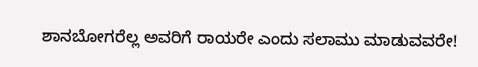ಶಾನಬೋಗರೆಲ್ಲ ಅವರಿಗೆ ರಾಯರೇ ಎಂದು ಸಲಾಮು ಮಾಡುವವರೇ!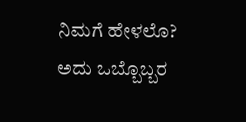ನಿಮಗೆ ಹೇಳಲೊ? ಅದು ಒಬ್ಬೊಬ್ಬರ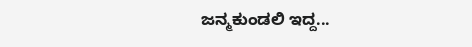ಜನ್ಮಕುಂಡಲಿ ಇದ್ದ...